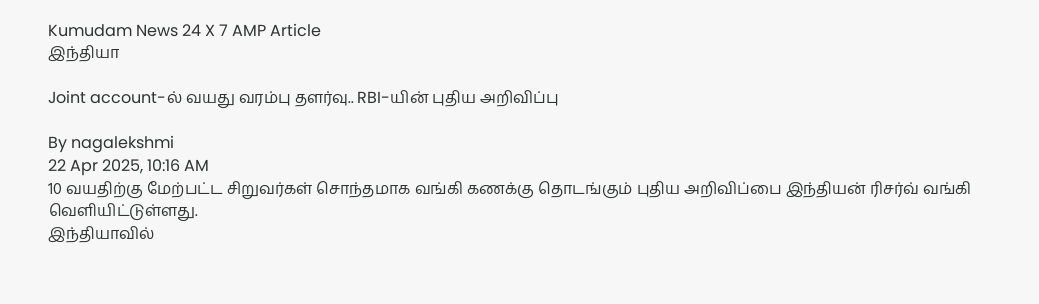Kumudam News 24 X 7 AMP Article
இந்தியா

Joint account-ல் வயது வரம்பு தளர்வு.. RBI-யின் புதிய அறிவிப்பு

By nagalekshmi
22 Apr 2025, 10:16 AM
10 வயதிற்கு மேற்பட்ட சிறுவர்கள் சொந்தமாக வங்கி கணக்கு தொடங்கும் புதிய அறிவிப்பை இந்தியன் ரிசர்வ் வங்கி வெளியிட்டுள்ளது.
இந்தியாவில்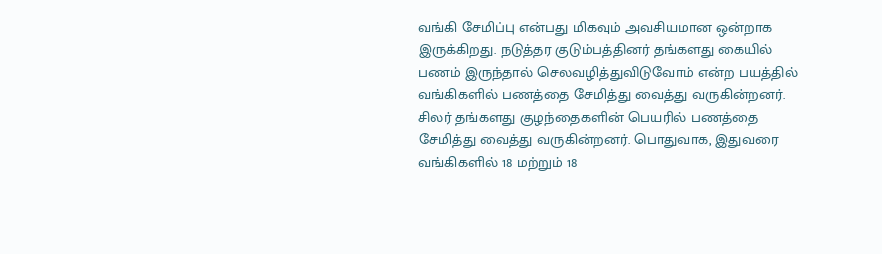வங்கி சேமிப்பு என்பது மிகவும் அவசியமான ஒன்றாக இருக்கிறது. நடுத்தர குடும்பத்தினர் தங்களது கையில் பணம் இருந்தால் செலவழித்துவிடுவோம் என்ற பயத்தில் வங்கிகளில் பணத்தை சேமித்து வைத்து வருகின்றனர். சிலர் தங்களது குழந்தைகளின் பெயரில் பணத்தை சேமித்து வைத்து வருகின்றனர். பொதுவாக, இதுவரை வங்கிகளில் 18 மற்றும் 18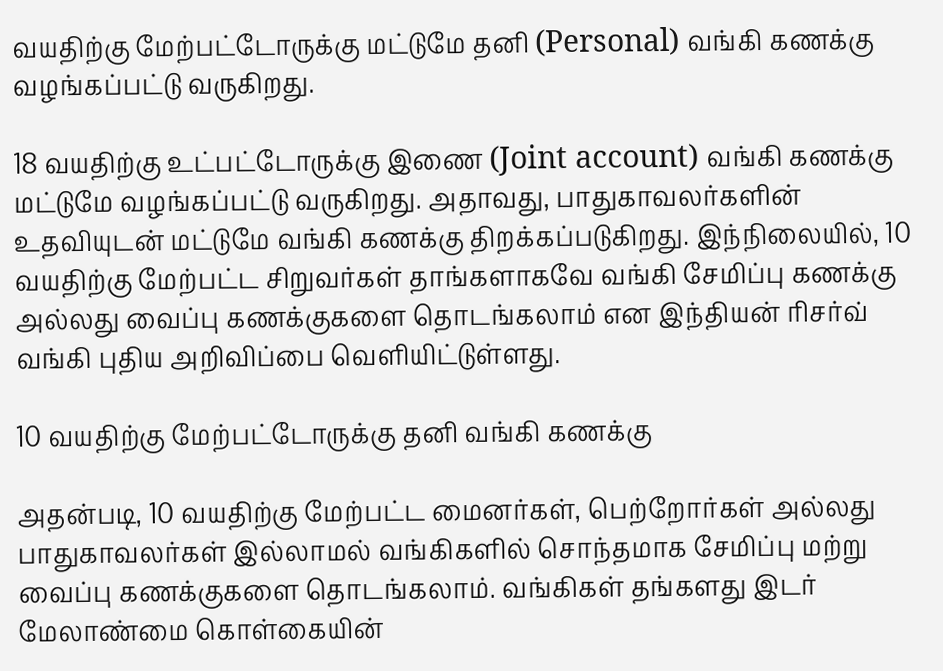வயதிற்கு மேற்பட்டோருக்கு மட்டுமே தனி (Personal) வங்கி கணக்கு வழங்கப்பட்டு வருகிறது.

18 வயதிற்கு உட்பட்டோருக்கு இணை (Joint account) வங்கி கணக்கு மட்டுமே வழங்கப்பட்டு வருகிறது. அதாவது, பாதுகாவலர்களின் உதவியுடன் மட்டுமே வங்கி கணக்கு திறக்கப்படுகிறது. இந்நிலையில், 10 வயதிற்கு மேற்பட்ட சிறுவர்கள் தாங்களாகவே வங்கி சேமிப்பு கணக்கு அல்லது வைப்பு கணக்குகளை தொடங்கலாம் என இந்தியன் ரிசர்வ் வங்கி புதிய அறிவிப்பை வெளியிட்டுள்ளது.

10 வயதிற்கு மேற்பட்டோருக்கு தனி வங்கி கணக்கு

அதன்படி, 10 வயதிற்கு மேற்பட்ட மைனர்கள், பெற்றோர்கள் அல்லது பாதுகாவலர்கள் இல்லாமல் வங்கிகளில் சொந்தமாக சேமிப்பு மற்று வைப்பு கணக்குகளை தொடங்கலாம். வங்கிகள் தங்களது இடர் மேலாண்மை கொள்கையின்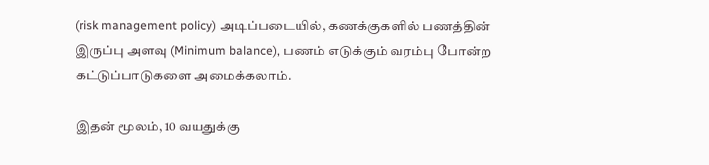(risk management policy) அடிப்படையில், கணக்குகளில் பணத்தின் இருப்பு அளவு (Minimum balance), பணம் எடுக்கும் வரம்பு போன்ற கட்டுப்பாடுகளை அமைக்கலாம்.

இதன் மூலம், 10 வயதுக்கு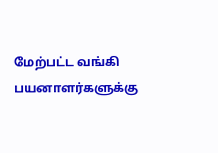மேற்பட்ட வங்கி பயனாளர்களுக்கு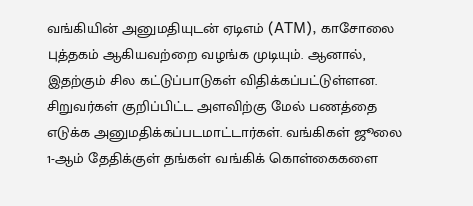வங்கியின் அனுமதியுடன் ஏடிஎம் (ATM), காசோலை புத்தகம் ஆகியவற்றை வழங்க முடியும். ஆனால், இதற்கும் சில கட்டுப்பாடுகள் விதிக்கப்பட்டுள்ளன. சிறுவர்கள் குறிப்பிட்ட அளவிற்கு மேல் பணத்தை எடுக்க அனுமதிக்கப்படமாட்டார்கள். வங்கிகள் ஜூலை 1-ஆம் தேதிக்குள் தங்கள் வங்கிக் கொள்கைகளை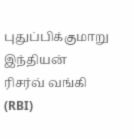புதுப்பிக்குமாறு இந்தியன் ரிசர்வ் வங்கி (RBI)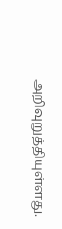அறிவுறுத்தியுள்ளது.